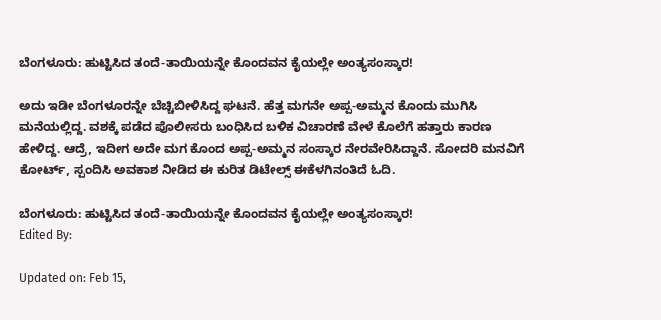ಬೆಂಗಳೂರು: ಹುಟ್ಟಿಸಿದ ತಂದೆ-ತಾಯಿಯನ್ನೇ ಕೊಂದವನ ಕೈಯಲ್ಲೇ ಅಂತ್ಯಸಂಸ್ಕಾರ!

ಅದು ಇಡೀ ಬೆಂಗಳೂರನ್ನೇ ಬೆಚ್ಚಿಬೀಳಿಸಿದ್ದ ಘಟನೆ. ಹೆತ್ತ ಮಗನೇ ಅಪ್ಪ-ಅಮ್ಮನ ಕೊಂದು ಮುಗಿಸಿ ಮನೆಯಲ್ಲಿದ್ದ. ವಶಕ್ಕೆ ಪಡೆದ ಪೊಲೀಸರು ಬಂಧಿಸಿದ ಬಳಿಕ ವಿಚಾರಣೆ ವೇಳೆ ಕೊಲೆಗೆ ಹತ್ತಾರು ಕಾರಣ ಹೇಳಿದ್ದ. ಆದ್ರೆ, ಇದೀಗ ಅದೇ ಮಗ ಕೊಂದ ಅಪ್ಪ-ಅಮ್ಮನ ಸಂಸ್ಕಾರ ನೇರವೇರಿಸಿದ್ದಾನೆ. ಸೋದರಿ ಮನವಿಗೆ ಕೋರ್ಟ್, ಸ್ಪಂದಿಸಿ ಅವಕಾಶ ನೀಡಿದ ಈ ಕುರಿತ ಡಿಟೇಲ್ಸ್ ಈಕೆಳಗಿನಂತಿದೆ ಓದಿ.

ಬೆಂಗಳೂರು: ಹುಟ್ಟಿಸಿದ ತಂದೆ-ತಾಯಿಯನ್ನೇ ಕೊಂದವನ ಕೈಯಲ್ಲೇ ಅಂತ್ಯಸಂಸ್ಕಾರ!
Edited By:

Updated on: Feb 15,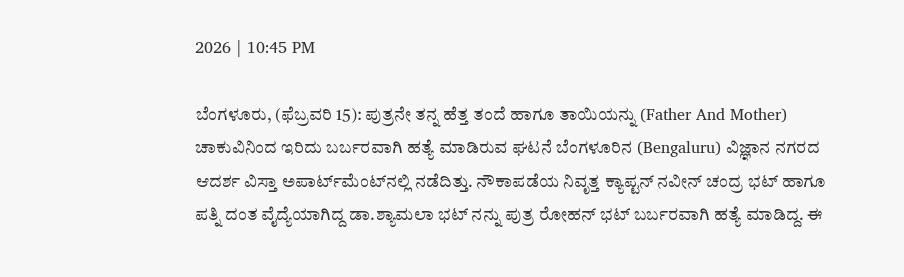2026 | 10:45 PM

ಬೆಂಗಳೂರು, (ಫೆಬ್ರವರಿ 15): ಪುತ್ರನೇ ತನ್ನ ಹೆತ್ತ ತಂದೆ ಹಾಗೂ ತಾಯಿಯನ್ನು (Father And Mother) ಚಾಕುವಿನಿಂದ ಇರಿದು ಬರ್ಬರವಾಗಿ ಹತ್ಯೆ ಮಾಡಿರುವ ಘಟನೆ ಬೆಂಗಳೂರಿನ (Bengaluru) ವಿಜ್ಞಾನ ನಗರದ ಆದರ್ಶ ವಿಸ್ತಾ ಅಪಾರ್ಟ್‌ಮೆಂಟ್‌ನಲ್ಲಿ ನಡೆದಿತ್ತು. ನೌಕಾಪಡೆಯ ನಿವೃತ್ತ ಕ್ಯಾಪ್ಟನ್‌ ನವೀನ್ ಚಂದ್ರ ಭಟ್ ಹಾಗೂ ಪತ್ನಿ ದಂತ ವೈದ್ಯೆಯಾಗಿದ್ದ ಡಾ.ಶ್ಯಾಮಲಾ ಭಟ್ ನನ್ನು ಪುತ್ರ ರೋಹನ್ ಭಟ್ ಬರ್ಬರವಾಗಿ ಹತ್ಯೆ ಮಾಡಿದ್ದ. ಈ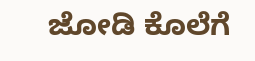ಜೋಡಿ ಕೊಲೆಗೆ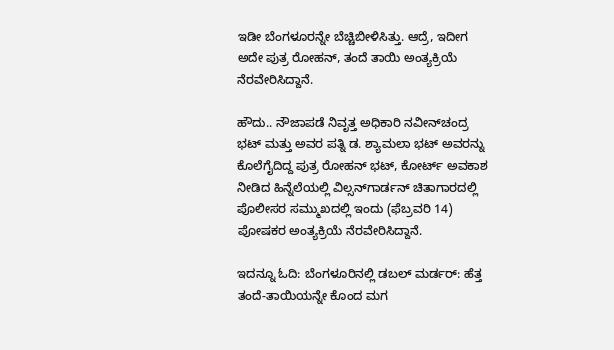ಇಡೀ ಬೆಂಗಳೂರನ್ನೇ ಬೆಚ್ಚಿಬೀಳಿಸಿತ್ತು. ಆದ್ರೆ, ಇದೀಗ ಅದೇ ಪುತ್ರ ರೋಹನ್, ತಂದೆ ತಾಯಿ ಅಂತ್ಯಕ್ರಿಯೆ ನೆರವೇರಿಸಿದ್ದಾನೆ.

ಹೌದು.. ನೌಜಾಪಡೆ ನಿವೃತ್ತ ಅಧಿಕಾರಿ ನವೀನ್‌ಚಂದ್ರ ಭಟ್‌ ಮತ್ತು ಅವರ ಪತ್ನಿ ಡ. ಶ್ಯಾಮಲಾ ಭಟ್‌ ಅವರನ್ನು ಕೊಲೆಗೈದಿದ್ದ ಪುತ್ರ ರೋಹನ್‌ ಭಟ್‌, ಕೋರ್ಟ್ ಅವಕಾಶ ನೀಡಿದ ಹಿನ್ನೆಲೆಯಲ್ಲಿ ವಿಲ್ಸನ್‌ಗಾರ್ಡನ್‌ ಚಿತಾಗಾರದಲ್ಲಿ ಪೊಲೀಸರ ಸಮ್ಮುಖದಲ್ಲಿ ಇಂದು (ಫೆಬ್ರವರಿ 14) ಪೋಷಕರ ಅಂತ್ಯಕ್ರಿಯೆ ನೆರವೇರಿಸಿದ್ದಾನೆ.

ಇದನ್ನೂ ಓದಿ: ಬೆಂಗಳೂರಿನಲ್ಲಿ ಡಬಲ್ ಮರ್ಡರ್: ಹೆತ್ತ ತಂದೆ-ತಾಯಿಯನ್ನೇ ಕೊಂದ ಮಗ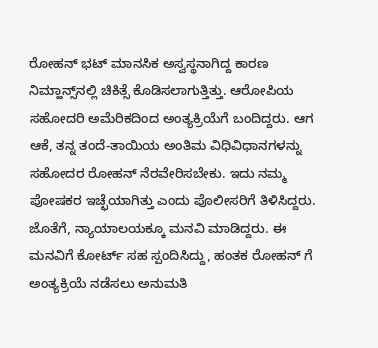ರೋಹನ್‌ ಭಟ್‌ ಮಾನಸಿಕ ಅಸ್ವಸ್ಥನಾಗಿದ್ದ ಕಾರಣ ನಿಮ್ಹಾನ್ಸ್‌ನಲ್ಲಿ ಚಿಕಿತ್ಸೆ ಕೊಡಿಸಲಾಗುತ್ತಿತ್ತು. ಆರೋಪಿಯ ಸಹೋದರಿ ಅಮೆರಿಕದಿಂದ ಅಂತ್ಯಕ್ರಿಯೆಗೆ ಬಂದಿದ್ದರು. ಆಗ ಆಕೆ, ತನ್ನ ತಂದೆ-ತಾಯಿಯ ಅಂತಿಮ ವಿಧಿವಿಧಾನಗಳನ್ನು ಸಹೋದರ ರೋಹನ್‌ ನೆರವೇರಿಸಬೇಕು. ಇದು ನಮ್ಮ ಪೋಷಕರ ಇಚ್ಛೆಯಾಗಿತ್ತು ಎಂದು ಪೊಲೀಸರಿಗೆ ತಿಳಿಸಿದ್ದರು. ಜೊತೆಗೆ, ನ್ಯಾಯಾಲಯಕ್ಕೂ ಮನವಿ ಮಾಡಿದ್ದರು. ಈ ಮನವಿಗೆ ಕೋರ್ಟ್ ಸಹ ಸ್ಪಂದಿಸಿದ್ದು, ಹಂತಕ ರೋಹನ್ ಗೆ ಅಂತ್ಯಕ್ರಿಯೆ ನಡೆಸಲು ಅನುಮತಿ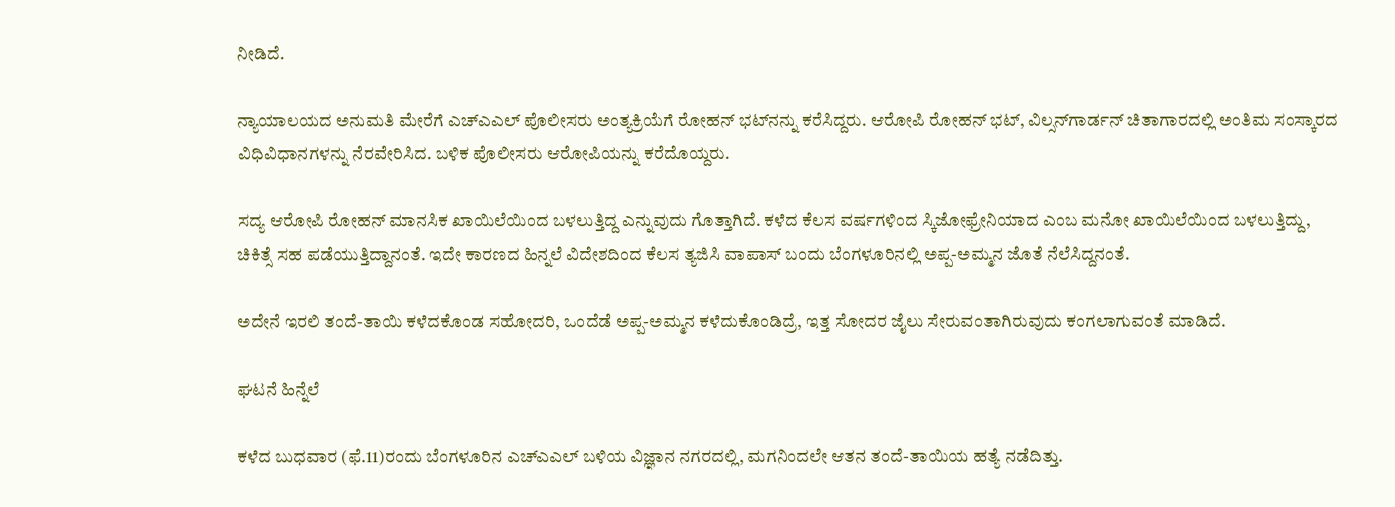ನೀಡಿದೆ.

ನ್ಯಾಯಾಲಯದ ಅನುಮತಿ ಮೇರೆಗೆ ಎಚ್‌ಎಎಲ್‌ ಪೊಲೀಸರು ಅಂತ್ಯಕ್ರಿಯೆಗೆ ರೋಹನ್‌ ಭಟ್‌ನನ್ನು ಕರೆಸಿದ್ದರು. ಆರೋಪಿ ರೋಹನ್‌ ಭಟ್‌, ವಿಲ್ಸನ್‌ಗಾರ್ಡನ್‌ ಚಿತಾಗಾರದಲ್ಲಿ ಅಂತಿಮ ಸಂಸ್ಕಾರದ ವಿಧಿವಿಧಾನಗಳನ್ನು ನೆರವೇರಿಸಿದ. ಬಳಿಕ ಪೊಲೀಸರು ಆರೋಪಿಯನ್ನು ಕರೆದೊಯ್ದರು.

ಸದ್ಯ ಆರೋಪಿ ರೋಹನ್ ಮಾನಸಿಕ ಖಾಯಿಲೆಯಿಂದ ಬಳಲುತ್ತಿದ್ದ ಎನ್ನುವುದು ಗೊತ್ತಾಗಿದೆ. ಕಳೆದ ಕೆಲಸ ವರ್ಷಗಳಿಂದ ಸ್ಕಿಜೋಫ್ರೇನಿಯಾದ ಎಂಬ ಮನೋ ಖಾಯಿಲೆಯಿಂದ ಬಳಲುತ್ತಿದ್ದು, ಚಿಕಿತ್ಸೆ ಸಹ ಪಡೆಯುತ್ತಿದ್ದಾನಂತೆ. ಇದೇ ಕಾರಣದ ಹಿನ್ನಲೆ ವಿದೇಶದಿಂದ ಕೆಲಸ ತ್ಯಜಿಸಿ ವಾಪಾಸ್ ಬಂದು ಬೆಂಗಳೂರಿನಲ್ಲಿ ಅಪ್ಪ-ಅಮ್ಮನ ಜೊತೆ ನೆಲೆಸಿದ್ದನಂತೆ.

ಅದೇನೆ ಇರಲಿ ತಂದೆ-ತಾಯಿ ಕಳೆದಕೊಂಡ ಸಹೋದರಿ, ಒಂದೆಡೆ ಅಪ್ಪ-ಅಮ್ಮನ ಕಳೆದುಕೊಂಡಿದ್ರೆ, ಇತ್ತ ಸೋದರ ಜೈಲು ಸೇರುವಂತಾಗಿರುವುದು ಕಂಗಲಾಗುವಂತೆ ಮಾಡಿದೆ.

ಘಟನೆ ಹಿನ್ನೆಲೆ

ಕಳೆದ ಬುಧವಾರ (ಫೆ.11)ರಂದು ಬೆಂಗಳೂರಿನ ಎಚ್‌ಎಎಲ್‌ ಬಳಿಯ ವಿಜ್ಞಾನ ನಗರದಲ್ಲಿ, ಮಗನಿಂದಲೇ ಆತನ ತಂದೆ-ತಾಯಿಯ ಹತ್ಯೆ ನಡೆದಿತ್ತು.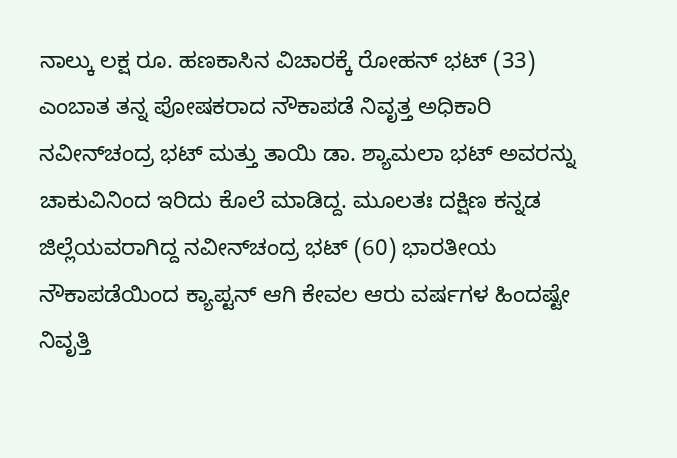ನಾಲ್ಕು ಲಕ್ಷ ರೂ. ಹಣಕಾಸಿನ ವಿಚಾರಕ್ಕೆ ರೋಹನ್‌ ಭಟ್‌ (33) ಎಂಬಾತ ತನ್ನ ಪೋಷಕರಾದ ನೌಕಾಪಡೆ ನಿವೃತ್ತ ಅಧಿಕಾರಿ ನವೀನ್‌ಚಂದ್ರ ಭಟ್‌ ಮತ್ತು ತಾಯಿ ಡಾ. ಶ್ಯಾಮಲಾ ಭಟ್‌ ಅವರನ್ನು ಚಾಕುವಿನಿಂದ ಇರಿದು ಕೊಲೆ ಮಾಡಿದ್ದ. ಮೂಲತಃ ದಕ್ಷಿಣ ಕನ್ನಡ ಜಿಲ್ಲೆಯವರಾಗಿದ್ದ ನವೀನ್‌ಚಂದ್ರ ಭಟ್‌ (60) ಭಾರತೀಯ ನೌಕಾಪಡೆಯಿಂದ ಕ್ಯಾಪ್ಟನ್‌ ಆಗಿ ಕೇವಲ ಆರು ವರ್ಷಗಳ ಹಿಂದಷ್ಟೇ ನಿವೃತ್ತಿ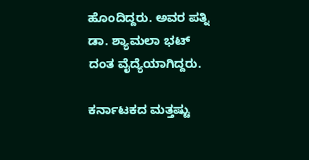ಹೊಂದಿದ್ದರು. ಅವರ ಪತ್ನಿ ಡಾ. ಶ್ಯಾಮಲಾ ಭಟ್‌ ದಂತ ವೈದ್ಯೆಯಾಗಿದ್ದರು.

ಕರ್ನಾಟಕದ ಮತ್ತಷ್ಟು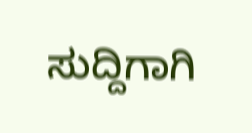ಸುದ್ದಿಗಾಗಿ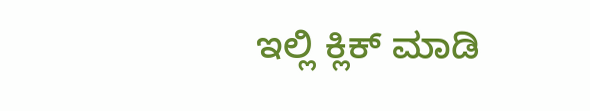ಇಲ್ಲಿ ಕ್ಲಿಕ್ ಮಾಡಿ